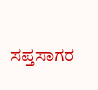ಸಪ್ತಸಾಗರ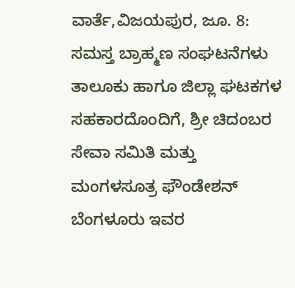ವಾರ್ತೆ,ವಿಜಯಪುರ, ಜೂ. 8:
ಸಮಸ್ತ ಬ್ರಾಹ್ಮಣ ಸಂಘಟನೆಗಳು ತಾಲೂಕು ಹಾಗೂ ಜಿಲ್ಲಾ ಘಟಕಗಳ ಸಹಕಾರದೊಂದಿಗೆ, ಶ್ರೀ ಚಿದಂಬರ ಸೇವಾ ಸಮಿತಿ ಮತ್ತು ಮಂಗಳಸೂತ್ರ ಫೌಂಡೇಶನ್ ಬೆಂಗಳೂರು ಇವರ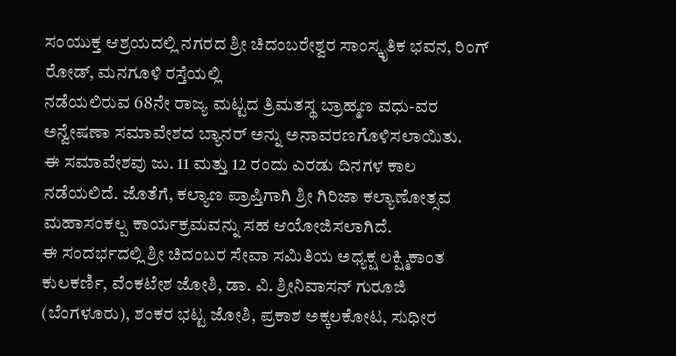ಸಂಯುಕ್ತ ಆಶ್ರಯದಲ್ಲಿ ನಗರದ ಶ್ರೀ ಚಿದಂಬರೇಶ್ವರ ಸಾಂಸ್ಕೃತಿಕ ಭವನ, ರಿಂಗ್ ರೋಡ್, ಮನಗೂಳಿ ರಸ್ತೆಯಲ್ಲಿ
ನಡೆಯಲಿರುವ 68ನೇ ರಾಜ್ಯ ಮಟ್ಟದ ತ್ರಿಮತಸ್ಥ ಬ್ರಾಹ್ಮಣ ವಧು-ವರ ಅನ್ವೇಷಣಾ ಸಮಾವೇಶದ ಬ್ಯಾನರ್ ಅನ್ನು ಅನಾವರಣಗೊಳಿಸಲಾಯಿತು.
ಈ ಸಮಾವೇಶವು ಜು. 11 ಮತ್ತು 12 ರಂದು ಎರಡು ದಿನಗಳ ಕಾಲ ನಡೆಯಲಿದೆ. ಜೊತೆಗೆ, ಕಲ್ಯಾಣ ಪ್ರಾಪ್ತಿಗಾಗಿ ಶ್ರೀ ಗಿರಿಜಾ ಕಲ್ಯಾಣೋತ್ಸವ ಮಹಾಸಂಕಲ್ಪ ಕಾರ್ಯಕ್ರಮವನ್ನು ಸಹ ಆಯೋಜಿಸಲಾಗಿದೆ.
ಈ ಸಂದರ್ಭದಲ್ಲಿ ಶ್ರೀ ಚಿದಂಬರ ಸೇವಾ ಸಮಿತಿಯ ಅಧ್ಯಕ್ಷ ಲಕ್ಷ್ಮಿಕಾಂತ ಕುಲಕರ್ಣಿ, ವೆಂಕಟೇಶ ಜೋಶಿ, ಡಾ. ವಿ. ಶ್ರೀನಿವಾಸನ್ ಗುರೂಜಿ (ಬೆಂಗಳೂರು), ಶಂಕರ ಭಟ್ಟ ಜೋಶಿ, ಪ್ರಕಾಶ ಅಕ್ಕಲಕೋಟ, ಸುಧೀರ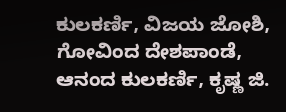ಕುಲಕರ್ಣಿ, ವಿಜಯ ಜೋಶಿ, ಗೋವಿಂದ ದೇಶಪಾಂಡೆ, ಆನಂದ ಕುಲಕರ್ಣಿ, ಕೃಷ್ಣ ಜಿ.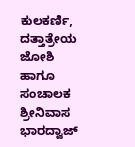ಕುಲಕರ್ಣಿ, ದತ್ತಾತ್ರೇಯ ಜೋಶಿ ಹಾಗೂ ಸಂಚಾಲಕ ಶ್ರೀನಿವಾಸ ಭಾರದ್ವಾಜ್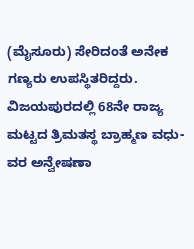(ಮೈಸೂರು) ಸೇರಿದಂತೆ ಅನೇಕ ಗಣ್ಯರು ಉಪಸ್ಥಿತರಿದ್ದರು.
ವಿಜಯಪುರದಲ್ಲಿ 68ನೇ ರಾಜ್ಯ ಮಟ್ಟದ ತ್ರಿಮತಸ್ಥ ಬ್ರಾಹ್ಮಣ ವಧು-ವರ ಅನ್ವೇಷಣಾ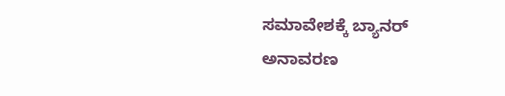ಸಮಾವೇಶಕ್ಕೆ ಬ್ಯಾನರ್ ಅನಾವರಣ